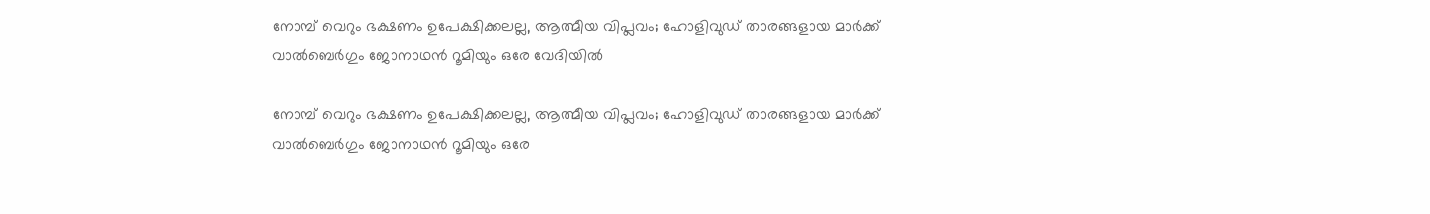നോമ്പ് വെറും ഭക്ഷണം ഉപേക്ഷിക്കലല്ല, ആത്മീയ വിപ്ലവം; ഹോളിവുഡ് താരങ്ങളായ മാർക്ക് വാൽബെർഗും ജോനാഥൻ റൂമിയും ഒരേ വേദിയിൽ

നോമ്പ് വെറും ഭക്ഷണം ഉപേക്ഷിക്കലല്ല, ആത്മീയ വിപ്ലവം; ഹോളിവുഡ് താരങ്ങളായ മാർക്ക് വാൽബെർഗും ജോനാഥൻ റൂമിയും ഒരേ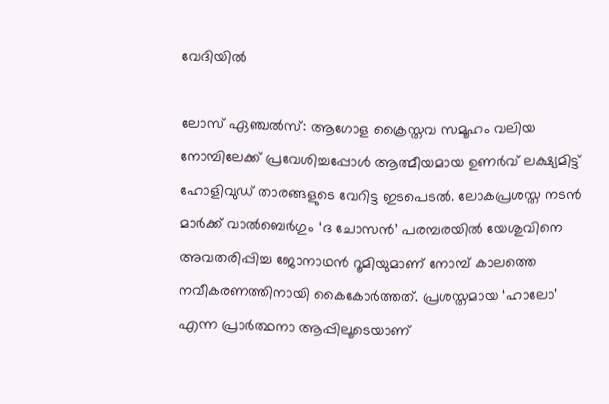വേദിയിൽ

ലോസ് ഏഞ്ചൽസ്: ആഗോള ക്രൈസ്തവ സമൂഹം വലിയ നോമ്പിലേക്ക് പ്രവേശിച്ചപ്പോൾ ആത്മീയമായ ഉണർവ് ലക്ഷ്യമിട്ട് ഹോളിവുഡ് താരങ്ങളുടെ വേറിട്ട ഇടപെടൽ. ലോകപ്രശസ്ത നടൻ മാർക്ക് വാൽബെർഗും ‘ദ ചോസൻ’ പരമ്പരയിൽ യേശുവിനെ അവതരിപ്പിച്ച ജോനാഥൻ റൂമിയുമാണ് നോമ്പ് കാലത്തെ നവീകരണത്തിനായി കൈകോർത്തത്. പ്രശസ്തമായ ‘ഹാലോ’ എന്ന പ്രാർത്ഥനാ ആപ്പിലൂടെയാണ്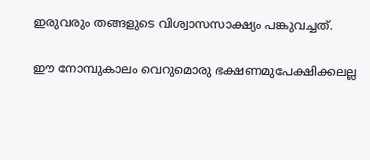ഇരുവരും തങ്ങളുടെ വിശ്വാസസാക്ഷ്യം പങ്കുവച്ചത്.

ഈ നോമ്പുകാലം വെറുമൊരു ഭക്ഷണമുപേക്ഷിക്കലല്ല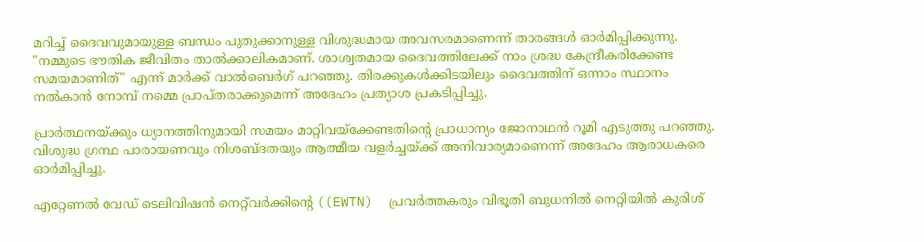മറിച്ച് ദൈവവുമായുള്ള ബന്ധം പുതുക്കാനുള്ള വിശുദ്ധമായ അവസരമാണെന്ന് താരങ്ങൾ ഓർമിപ്പിക്കുന്നു. "നമ്മുടെ ഭൗതിക ജീവിതം താൽക്കാലികമാണ്. ശാശ്വതമായ ദൈവത്തിലേക്ക് നാം ശ്രദ്ധ കേന്ദ്രീകരിക്കേണ്ട സമയമാണിത്" എന്ന് മാർക്ക് വാൽബെർഗ് പറഞ്ഞു. തിരക്കുകൾക്കിടയിലും ദൈവത്തിന് ഒന്നാം സ്ഥാനം നൽകാൻ നോമ്പ് നമ്മെ പ്രാപ്തരാക്കുമെന്ന് അദേഹം പ്രത്യാശ പ്രകടിപ്പിച്ചു.

പ്രാർത്ഥനയ്ക്കും ധ്യാനത്തിനുമായി സമയം മാറ്റിവയ്‌ക്കേണ്ടതിന്റെ പ്രാധാന്യം ജോനാഥൻ റൂമി എടുത്തു പറഞ്ഞു. വിശുദ്ധ ഗ്രന്ഥ പാരായണവും നിശബ്ദതയും ആത്മീയ വളർച്ചയ്ക്ക് അനിവാര്യമാണെന്ന് അദേഹം ആരാധകരെ ഓർമിപ്പിച്ചു.

എറ്റേണൽ വേഡ് ടെലിവിഷൻ നെറ്റ്‌വർക്കിന്റെ ((EWTN)  പ്രവർത്തകരും വിഭൂതി ബുധനിൽ നെറ്റിയിൽ കുരിശ്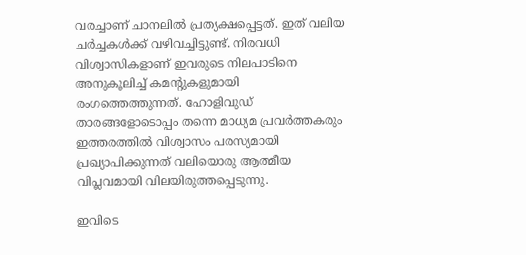വരച്ചാണ് ചാനലിൽ പ്രത്യക്ഷപ്പെട്ടത്. ഇത് വലിയ ചർച്ചകൾക്ക് വഴിവച്ചിട്ടുണ്ട്. നിരവധി വിശ്വാസികളാണ് ഇവരുടെ നിലപാടിനെ അനുകൂലിച്ച് കമന്റുകളുമായി രംഗത്തെത്തുന്നത്. ഹോളിവുഡ് താരങ്ങളോടൊപ്പം തന്നെ മാധ്യമ പ്രവർത്തകരും ഇത്തരത്തിൽ വിശ്വാസം പരസ്യമായി പ്രഖ്യാപിക്കുന്നത് വലിയൊരു ആത്മീയ വിപ്ലവമായി വിലയിരുത്തപ്പെടുന്നു.

ഇവിടെ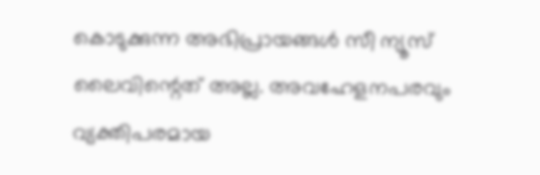കൊടുക്കുന്ന അഭിപ്രായങ്ങള്‍ സീ ന്യൂസ് ലൈവിന്റെത് അല്ല. അവഹേളനപരവും വ്യക്തിപരമായ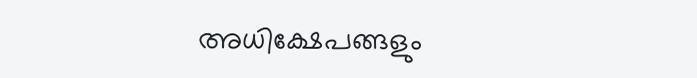അധിക്ഷേപങ്ങളും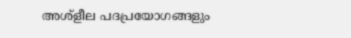അശ്‌ളീല പദപ്രയോഗങ്ങളും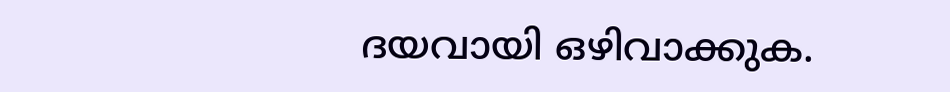ദയവായി ഒഴിവാക്കുക.